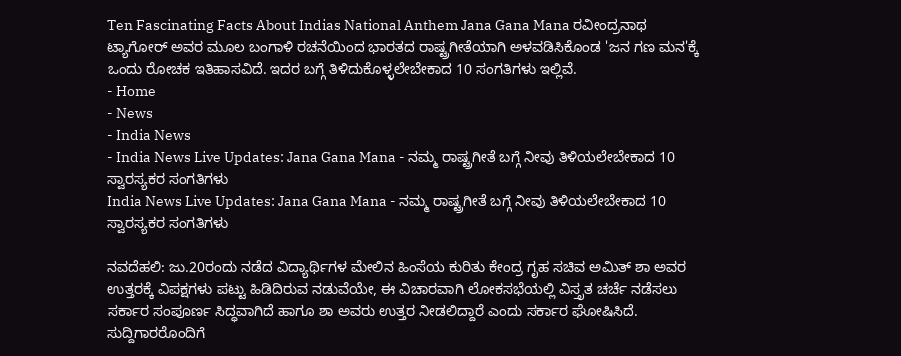Ten Fascinating Facts About Indias National Anthem Jana Gana Mana ರವೀಂದ್ರನಾಥ ಟ್ಯಾಗೋರ್ ಅವರ ಮೂಲ ಬಂಗಾಳಿ ರಚನೆಯಿಂದ ಭಾರತದ ರಾಷ್ಟ್ರಗೀತೆಯಾಗಿ ಅಳವಡಿಸಿಕೊಂಡ 'ಜನ ಗಣ ಮನ'ಕ್ಕೆ ಒಂದು ರೋಚಕ ಇತಿಹಾಸವಿದೆ. ಇದರ ಬಗ್ಗೆ ತಿಳಿದುಕೊಳ್ಳಲೇಬೇಕಾದ 10 ಸಂಗತಿಗಳು ಇಲ್ಲಿವೆ.
- Home
- News
- India News
- India News Live Updates: Jana Gana Mana - ನಮ್ಮ ರಾಷ್ಟ್ರಗೀತೆ ಬಗ್ಗೆ ನೀವು ತಿಳಿಯಲೇಬೇಕಾದ 10 ಸ್ವಾರಸ್ಯಕರ ಸಂಗತಿಗಳು
India News Live Updates: Jana Gana Mana - ನಮ್ಮ ರಾಷ್ಟ್ರಗೀತೆ ಬಗ್ಗೆ ನೀವು ತಿಳಿಯಲೇಬೇಕಾದ 10 ಸ್ವಾರಸ್ಯಕರ ಸಂಗತಿಗಳು

ನವದೆಹಲಿ: ಜು.20ರಂದು ನಡೆದ ವಿದ್ಯಾರ್ಥಿಗಳ ಮೇಲಿನ ಹಿಂಸೆಯ ಕುರಿತು ಕೇಂದ್ರ ಗೃಹ ಸಚಿವ ಅಮಿತ್ ಶಾ ಅವರ ಉತ್ತರಕ್ಕೆ ವಿಪಕ್ಷಗಳು ಪಟ್ಟು ಹಿಡಿದಿರುವ ನಡುವೆಯೇ, ಈ ವಿಚಾರವಾಗಿ ಲೋಕಸಭೆಯಲ್ಲಿ ವಿಸ್ತೃತ ಚರ್ಚೆ ನಡೆಸಲು ಸರ್ಕಾರ ಸಂಪೂರ್ಣ ಸಿದ್ಧವಾಗಿದೆ ಹಾಗೂ ಶಾ ಅವರು ಉತ್ತರ ನೀಡಲಿದ್ದಾರೆ ಎಂದು ಸರ್ಕಾರ ಘೋಷಿಸಿದೆ.
ಸುದ್ದಿಗಾರರೊಂದಿಗೆ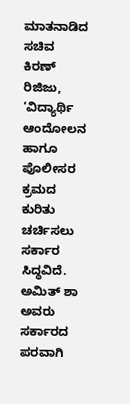ಮಾತನಾಡಿದ ಸಚಿವ ಕಿರಣ್ ರಿಜಿಜು, ‘ವಿದ್ಯಾರ್ಥಿ ಆಂದೋಲನ ಹಾಗೂ ಪೊಲೀಸರ ಕ್ರಮದ ಕುರಿತು ಚರ್ಚಿಸಲು ಸರ್ಕಾರ ಸಿದ್ಧವಿದೆ. ಅಮಿತ್ ಶಾ ಅವರು ಸರ್ಕಾರದ ಪರವಾಗಿ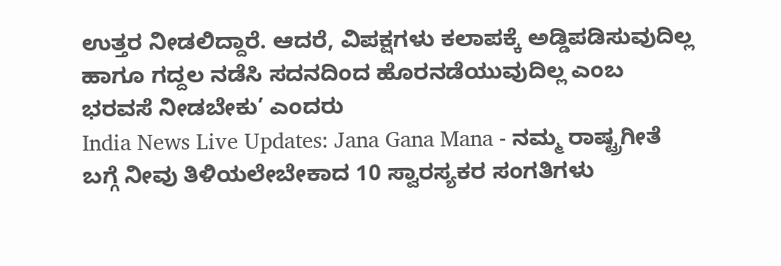ಉತ್ತರ ನೀಡಲಿದ್ದಾರೆ. ಆದರೆ, ವಿಪಕ್ಷಗಳು ಕಲಾಪಕ್ಕೆ ಅಡ್ಡಿಪಡಿಸುವುದಿಲ್ಲ ಹಾಗೂ ಗದ್ದಲ ನಡೆಸಿ ಸದನದಿಂದ ಹೊರನಡೆಯುವುದಿಲ್ಲ ಎಂಬ ಭರವಸೆ ನೀಡಬೇಕು’ ಎಂದರು
India News Live Updates: Jana Gana Mana - ನಮ್ಮ ರಾಷ್ಟ್ರಗೀತೆ ಬಗ್ಗೆ ನೀವು ತಿಳಿಯಲೇಬೇಕಾದ 10 ಸ್ವಾರಸ್ಯಕರ ಸಂಗತಿಗಳು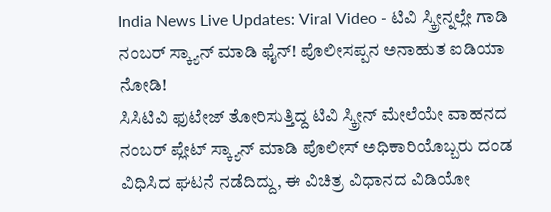India News Live Updates: Viral Video - ಟಿವಿ ಸ್ಕ್ರೀನ್ನಲ್ಲೇ ಗಾಡಿ ನಂಬರ್ ಸ್ಕ್ಯಾನ್ ಮಾಡಿ ಫೈನ್! ಪೊಲೀಸಪ್ಪನ ಅನಾಹುತ ಐಡಿಯಾ ನೋಡಿ!
ಸಿಸಿಟಿವಿ ಫುಟೇಜ್ ತೋರಿಸುತ್ತಿದ್ದ ಟಿವಿ ಸ್ಕ್ರೀನ್ ಮೇಲೆಯೇ ವಾಹನದ ನಂಬರ್ ಪ್ಲೇಟ್ ಸ್ಕ್ಯಾನ್ ಮಾಡಿ ಪೊಲೀಸ್ ಅಧಿಕಾರಿಯೊಬ್ಬರು ದಂಡ ವಿಧಿಸಿದ ಘಟನೆ ನಡೆದಿದ್ದು, ಈ ವಿಚಿತ್ರ ವಿಧಾನದ ವಿಡಿಯೋ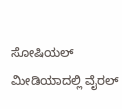ಸೋಷಿಯಲ್ ಮೀಡಿಯಾದಲ್ಲಿ ವೈರಲ್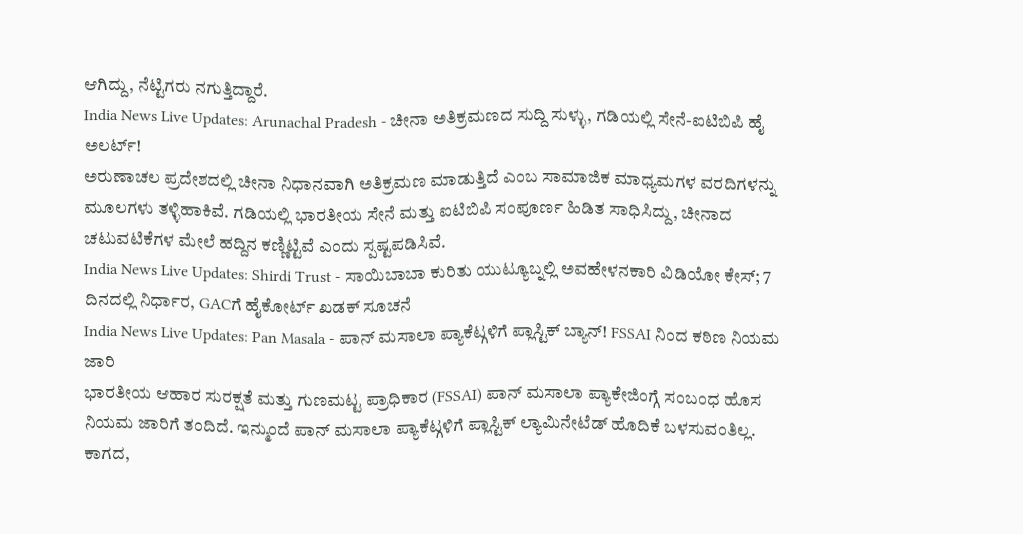ಆಗಿದ್ದು, ನೆಟ್ಟಿಗರು ನಗುತ್ತಿದ್ದಾರೆ.
India News Live Updates: Arunachal Pradesh - ಚೀನಾ ಅತಿಕ್ರಮಣದ ಸುದ್ದಿ ಸುಳ್ಳು, ಗಡಿಯಲ್ಲಿ ಸೇನೆ-ಐಟಿಬಿಪಿ ಹೈ ಅಲರ್ಟ್!
ಅರುಣಾಚಲ ಪ್ರದೇಶದಲ್ಲಿ ಚೀನಾ ನಿಧಾನವಾಗಿ ಅತಿಕ್ರಮಣ ಮಾಡುತ್ತಿದೆ ಎಂಬ ಸಾಮಾಜಿಕ ಮಾಧ್ಯಮಗಳ ವರದಿಗಳನ್ನು ಮೂಲಗಳು ತಳ್ಳಿಹಾಕಿವೆ. ಗಡಿಯಲ್ಲಿ ಭಾರತೀಯ ಸೇನೆ ಮತ್ತು ಐಟಿಬಿಪಿ ಸಂಪೂರ್ಣ ಹಿಡಿತ ಸಾಧಿಸಿದ್ದು, ಚೀನಾದ ಚಟುವಟಿಕೆಗಳ ಮೇಲೆ ಹದ್ದಿನ ಕಣ್ಣಿಟ್ಟಿವೆ ಎಂದು ಸ್ಪಷ್ಟಪಡಿಸಿವೆ.
India News Live Updates: Shirdi Trust - ಸಾಯಿಬಾಬಾ ಕುರಿತು ಯುಟ್ಯೂಬ್ನಲ್ಲಿ ಅವಹೇಳನಕಾರಿ ವಿಡಿಯೋ ಕೇಸ್; 7 ದಿನದಲ್ಲಿ ನಿರ್ಧಾರ, GACಗೆ ಹೈಕೋರ್ಟ್ ಖಡಕ್ ಸೂಚನೆ
India News Live Updates: Pan Masala - ಪಾನ್ ಮಸಾಲಾ ಪ್ಯಾಕೆಟ್ಗಳಿಗೆ ಪ್ಲಾಸ್ಟಿಕ್ ಬ್ಯಾನ್! FSSAI ನಿಂದ ಕಠಿಣ ನಿಯಮ ಜಾರಿ
ಭಾರತೀಯ ಆಹಾರ ಸುರಕ್ಷತೆ ಮತ್ತು ಗುಣಮಟ್ಟ ಪ್ರಾಧಿಕಾರ (FSSAI) ಪಾನ್ ಮಸಾಲಾ ಪ್ಯಾಕೇಜಿಂಗ್ಗೆ ಸಂಬಂಧ ಹೊಸ ನಿಯಮ ಜಾರಿಗೆ ತಂದಿದೆ. ಇನ್ಮುಂದೆ ಪಾನ್ ಮಸಾಲಾ ಪ್ಯಾಕೆಟ್ಗಳಿಗೆ ಪ್ಲಾಸ್ಟಿಕ್ ಲ್ಯಾಮಿನೇಟೆಡ್ ಹೊದಿಕೆ ಬಳಸುವಂತಿಲ್ಲ. ಕಾಗದ,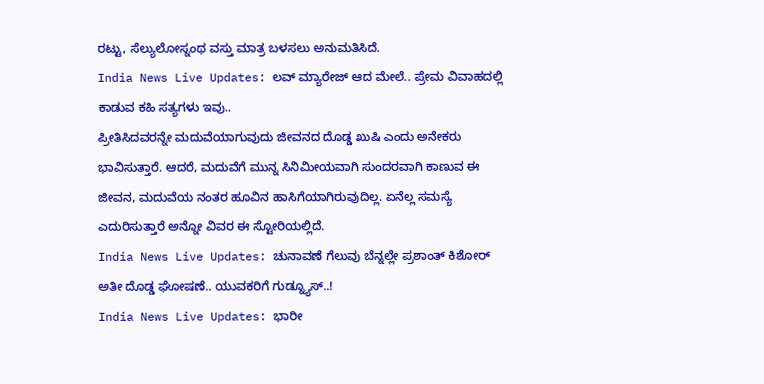ರಟ್ಟು, ಸೆಲ್ಯುಲೋಸ್ನಂಥ ವಸ್ತು ಮಾತ್ರ ಬಳಸಲು ಅನುಮತಿಸಿದೆ.
India News Live Updates: ಲವ್ ಮ್ಯಾರೇಜ್ ಆದ ಮೇಲೆ.. ಪ್ರೇಮ ವಿವಾಹದಲ್ಲಿ ಕಾಡುವ ಕಹಿ ಸತ್ಯಗಳು ಇವು..
ಪ್ರೀತಿಸಿದವರನ್ನೇ ಮದುವೆಯಾಗುವುದು ಜೀವನದ ದೊಡ್ಡ ಖುಷಿ ಎಂದು ಅನೇಕರು ಭಾವಿಸುತ್ತಾರೆ. ಆದರೆ, ಮದುವೆಗೆ ಮುನ್ನ ಸಿನಿಮೀಯವಾಗಿ ಸುಂದರವಾಗಿ ಕಾಣುವ ಈ ಜೀವನ, ಮದುವೆಯ ನಂತರ ಹೂವಿನ ಹಾಸಿಗೆಯಾಗಿರುವುದಿಲ್ಲ. ಏನೆಲ್ಲ ಸಮಸ್ಯೆ ಎದುರಿಸುತ್ತಾರೆ ಅನ್ನೋ ವಿವರ ಈ ಸ್ಟೋರಿಯಲ್ಲಿದೆ.
India News Live Updates: ಚುನಾವಣೆ ಗೆಲುವು ಬೆನ್ನಲ್ಲೇ ಪ್ರಶಾಂತ್ ಕಿಶೋರ್ ಅತೀ ದೊಡ್ಡ ಘೋಷಣೆ.. ಯುವಕರಿಗೆ ಗುಡ್ನ್ಯೂಸ್..!
India News Live Updates: ಭಾರೀ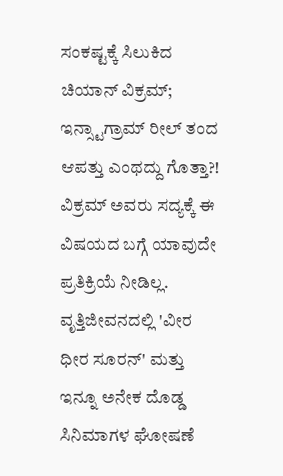ಸಂಕಷ್ಟಕ್ಕೆ ಸಿಲುಕಿದ ಚಿಯಾನ್ ವಿಕ್ರಮ್; ಇನ್ಸ್ಟಾಗ್ರಾಮ್ ರೀಲ್ ತಂದ ಆಪತ್ತು ಎಂಥದ್ದು ಗೊತ್ತಾ?!
ವಿಕ್ರಮ್ ಅವರು ಸದ್ಯಕ್ಕೆ ಈ ವಿಷಯದ ಬಗ್ಗೆ ಯಾವುದೇ ಪ್ರತಿಕ್ರಿಯೆ ನೀಡಿಲ್ಲ. ವೃತ್ತಿಜೀವನದಲ್ಲಿ 'ವೀರ ಧೀರ ಸೂರನ್' ಮತ್ತು ಇನ್ನೂ ಅನೇಕ ದೊಡ್ಡ ಸಿನಿಮಾಗಳ ಘೋಷಣೆ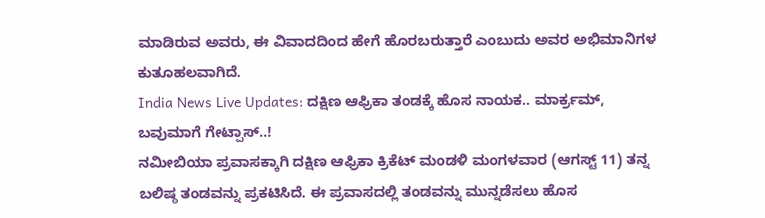ಮಾಡಿರುವ ಅವರು, ಈ ವಿವಾದದಿಂದ ಹೇಗೆ ಹೊರಬರುತ್ತಾರೆ ಎಂಬುದು ಅವರ ಅಭಿಮಾನಿಗಳ ಕುತೂಹಲವಾಗಿದೆ.
India News Live Updates: ದಕ್ಷಿಣ ಆಫ್ರಿಕಾ ತಂಡಕ್ಕೆ ಹೊಸ ನಾಯಕ.. ಮಾರ್ಕ್ರಮ್, ಬವುಮಾಗೆ ಗೇಟ್ಪಾಸ್..!
ನಮೀಬಿಯಾ ಪ್ರವಾಸಕ್ಕಾಗಿ ದಕ್ಷಿಣ ಆಫ್ರಿಕಾ ಕ್ರಿಕೆಟ್ ಮಂಡಳಿ ಮಂಗಳವಾರ (ಆಗಸ್ಟ್ 11) ತನ್ನ ಬಲಿಷ್ಠ ತಂಡವನ್ನು ಪ್ರಕಟಿಸಿದೆ. ಈ ಪ್ರವಾಸದಲ್ಲಿ ತಂಡವನ್ನು ಮುನ್ನಡೆಸಲು ಹೊಸ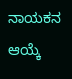ನಾಯಕನ ಆಯ್ಕೆ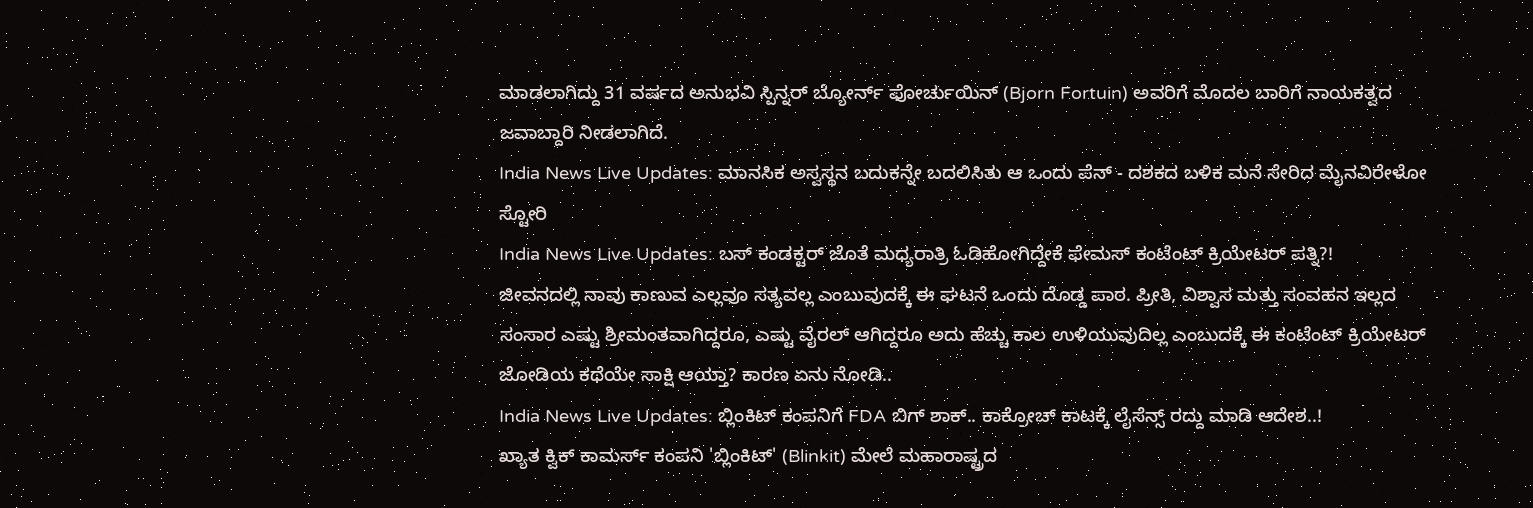ಮಾಡಲಾಗಿದ್ದು 31 ವರ್ಷದ ಅನುಭವಿ ಸ್ಪಿನ್ನರ್ ಬ್ಯೋರ್ನ್ ಫೋರ್ಚುಯಿನ್ (Bjorn Fortuin) ಅವರಿಗೆ ಮೊದಲ ಬಾರಿಗೆ ನಾಯಕತ್ವದ ಜವಾಬ್ದಾರಿ ನೀಡಲಾಗಿದೆ.
India News Live Updates: ಮಾನಸಿಕ ಅಸ್ವಸ್ಥನ ಬದುಕನ್ನೇ ಬದಲಿಸಿತು ಆ ಒಂದು ಪೆನ್ - ದಶಕದ ಬಳಿಕ ಮನೆ ಸೇರಿದ ಮೈನವಿರೇಳೋ ಸ್ಟೋರಿ
India News Live Updates: ಬಸ್ ಕಂಡಕ್ಟರ್ ಜೊತೆ ಮಧ್ಯರಾತ್ರಿ ಓಡಿಹೋಗಿದ್ದೇಕೆ ಫೇಮಸ್ ಕಂಟೆಂಟ್ ಕ್ರಿಯೇಟರ್ ಪತ್ನಿ?!
ಜೀವನದಲ್ಲಿ ನಾವು ಕಾಣುವ ಎಲ್ಲವೂ ಸತ್ಯವಲ್ಲ ಎಂಬುವುದಕ್ಕೆ ಈ ಘಟನೆ ಒಂದು ದೊಡ್ಡ ಪಾಠ. ಪ್ರೀತಿ, ವಿಶ್ವಾಸ ಮತ್ತು ಸಂವಹನ ಇಲ್ಲದ ಸಂಸಾರ ಎಷ್ಟು ಶ್ರೀಮಂತವಾಗಿದ್ದರೂ, ಎಷ್ಟು ವೈರಲ್ ಆಗಿದ್ದರೂ ಅದು ಹೆಚ್ಚು ಕಾಲ ಉಳಿಯುವುದಿಲ್ಲ ಎಂಬುದಕ್ಕೆ ಈ ಕಂಟೆಂಟ್ ಕ್ರಿಯೇಟರ್ ಜೋಡಿಯ ಕಥೆಯೇ ಸಾಕ್ಷಿ ಆಯ್ತಾ? ಕಾರಣ ಏನು ನೋಡಿ..
India News Live Updates: ಬ್ಲಿಂಕಿಟ್ ಕಂಪನಿಗೆ FDA ಬಿಗ್ ಶಾಕ್.. ಕಾಕ್ರೋಚ್ ಕಾಟಕ್ಕೆ ಲೈಸೆನ್ಸ್ ರದ್ದು ಮಾಡಿ ಆದೇಶ..!
ಖ್ಯಾತ ಕ್ವಿಕ್ ಕಾಮರ್ಸ್ ಕಂಪನಿ 'ಬ್ಲಿಂಕಿಟ್' (Blinkit) ಮೇಲೆ ಮಹಾರಾಷ್ಟ್ರದ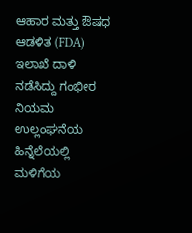ಆಹಾರ ಮತ್ತು ಔಷಧ ಆಡಳಿತ (FDA) ಇಲಾಖೆ ದಾಳಿ ನಡೆಸಿದ್ದು ಗಂಭೀರ ನಿಯಮ ಉಲ್ಲಂಘನೆಯ ಹಿನ್ನೆಲೆಯಲ್ಲಿ ಮಳಿಗೆಯ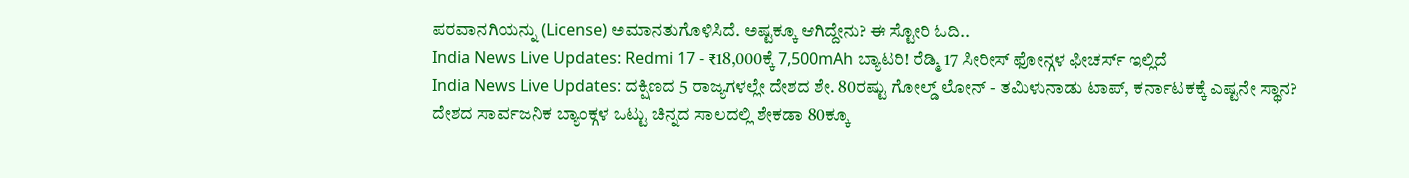ಪರವಾನಗಿಯನ್ನು (License) ಅಮಾನತುಗೊಳಿಸಿದೆ. ಅಷ್ಟಕ್ಕೂ ಆಗಿದ್ದೇನು? ಈ ಸ್ಟೋರಿ ಓದಿ..
India News Live Updates: Redmi 17 - ₹18,000ಕ್ಕೆ 7,500mAh ಬ್ಯಾಟರಿ! ರೆಡ್ಮಿ 17 ಸೀರೀಸ್ ಫೋನ್ಗಳ ಫೀಚರ್ಸ್ ಇಲ್ಲಿದೆ
India News Live Updates: ದಕ್ಷಿಣದ 5 ರಾಜ್ಯಗಳಲ್ಲೇ ದೇಶದ ಶೇ. 80ರಷ್ಟು ಗೋಲ್ಡ್ ಲೋನ್ - ತಮಿಳುನಾಡು ಟಾಪ್, ಕರ್ನಾಟಕಕ್ಕೆ ಎಷ್ಟನೇ ಸ್ಥಾನ?
ದೇಶದ ಸಾರ್ವಜನಿಕ ಬ್ಯಾಂಕ್ಗಳ ಒಟ್ಟು ಚಿನ್ನದ ಸಾಲದಲ್ಲಿ ಶೇಕಡಾ 80ಕ್ಕೂ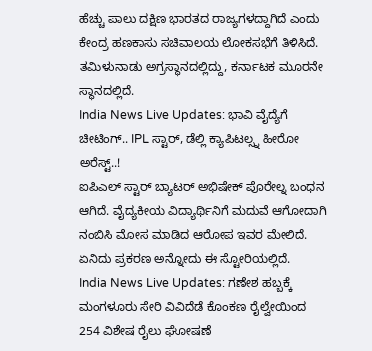ಹೆಚ್ಚು ಪಾಲು ದಕ್ಷಿಣ ಭಾರತದ ರಾಜ್ಯಗಳದ್ದಾಗಿದೆ ಎಂದು ಕೇಂದ್ರ ಹಣಕಾಸು ಸಚಿವಾಲಯ ಲೋಕಸಭೆಗೆ ತಿಳಿಸಿದೆ. ತಮಿಳುನಾಡು ಅಗ್ರಸ್ಥಾನದಲ್ಲಿದ್ದು, ಕರ್ನಾಟಕ ಮೂರನೇ ಸ್ಥಾನದಲ್ಲಿದೆ.
India News Live Updates: ಭಾವಿ ವೈದ್ಯೆಗೆ ಚೀಟಿಂಗ್.. IPL ಸ್ಟಾರ್, ಡೆಲ್ಲಿ ಕ್ಯಾಪಿಟಲ್ಸ್ನ ಹೀರೋ ಅರೆಸ್ಟ್..!
ಐಪಿಎಲ್ ಸ್ಟಾರ್ ಬ್ಯಾಟರ್ ಅಭಿಷೇಕ್ ಪೊರೇಲ್ನ ಬಂಧನ ಆಗಿದೆ. ವೈದ್ಯಕೀಯ ವಿದ್ಯಾರ್ಥಿನಿಗೆ ಮದುವೆ ಆಗೋದಾಗಿ ನಂಬಿಸಿ ಮೋಸ ಮಾಡಿದ ಆರೋಪ ಇವರ ಮೇಲಿದೆ. ಏನಿದು ಪ್ರಕರಣ ಅನ್ನೋದು ಈ ಸ್ಟೋರಿಯಲ್ಲಿದೆ.
India News Live Updates: ಗಣೇಶ ಹಬ್ಬಕ್ಕೆ ಮಂಗಳೂರು ಸೇರಿ ವಿವಿದೆಡೆ ಕೊಂಕಣ ರೈಲ್ವೇಯಿಂದ 254 ವಿಶೇಷ ರೈಲು ಘೋಷಣೆ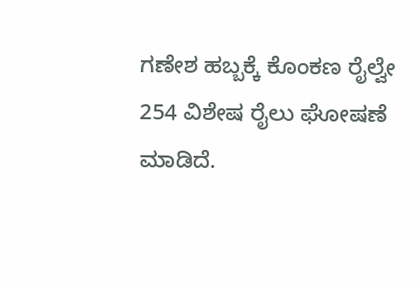ಗಣೇಶ ಹಬ್ಬಕ್ಕೆ ಕೊಂಕಣ ರೈಲ್ವೇ 254 ವಿಶೇಷ ರೈಲು ಘೋಷಣೆ ಮಾಡಿದೆ.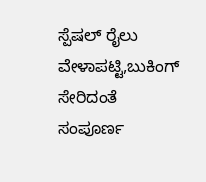ಸ್ಪೆಷಲ್ ರೈಲು ವೇಳಾಪಟ್ಟಿ,ಬುಕಿಂಗ್ ಸೇರಿದಂತೆ ಸಂಪೂರ್ಣ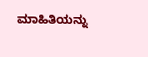ಮಾಹಿತಿಯನ್ನು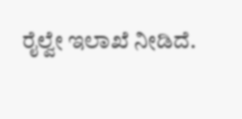ರೈಲ್ವೇ ಇಲಾಖೆ ನೀಡಿದೆ.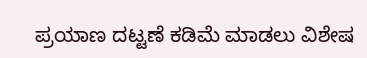ಪ್ರಯಾಣ ದಟ್ಟಣೆ ಕಡಿಮೆ ಮಾಡಲು ವಿಶೇಷ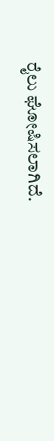ರೈಲು ಘೋಷಿಸಲಾಗಿದೆ.